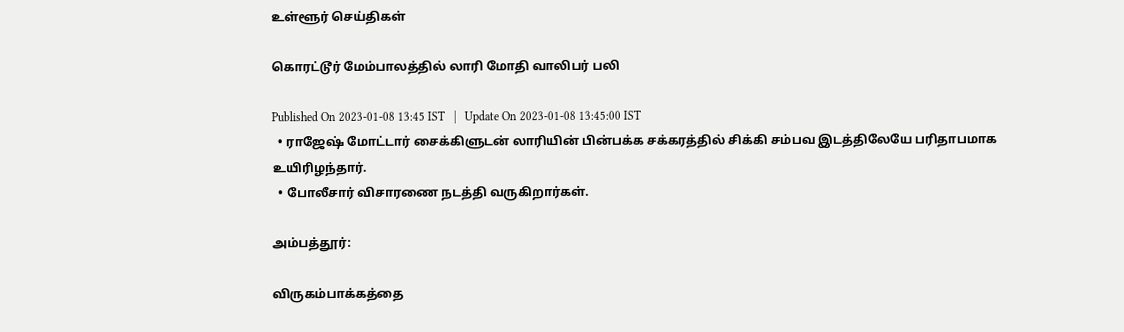உள்ளூர் செய்திகள்

கொரட்டூர் மேம்பாலத்தில் லாரி மோதி வாலிபர் பலி

Published On 2023-01-08 13:45 IST   |   Update On 2023-01-08 13:45:00 IST
  • ராஜேஷ் மோட்டார் சைக்கிளுடன் லாரியின் பின்பக்க சக்கரத்தில் சிக்கி சம்பவ இடத்திலேயே பரிதாபமாக உயிரிழந்தார்.
  • போலீசார் விசாரணை நடத்தி வருகிறார்கள்.

அம்பத்தூர்:

விருகம்பாக்கத்தை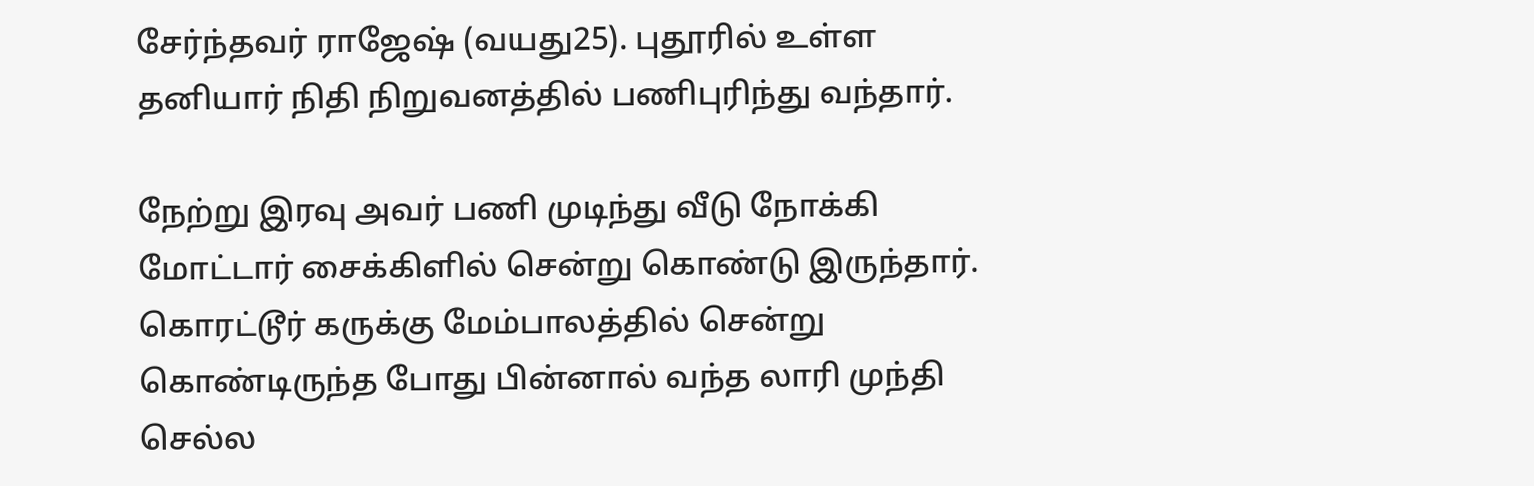சேர்ந்தவர் ராஜேஷ் (வயது25). புதூரில் உள்ள தனியார் நிதி நிறுவனத்தில் பணிபுரிந்து வந்தார்.

நேற்று இரவு அவர் பணி முடிந்து வீடு நோக்கி மோட்டார் சைக்கிளில் சென்று கொண்டு இருந்தார். கொரட்டூர் கருக்கு மேம்பாலத்தில் சென்று கொண்டிருந்த போது பின்னால் வந்த லாரி முந்தி செல்ல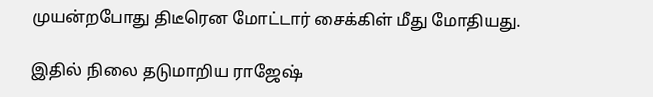முயன்றபோது திடீரென மோட்டார் சைக்கிள் மீது மோதியது.

இதில் நிலை தடுமாறிய ராஜேஷ்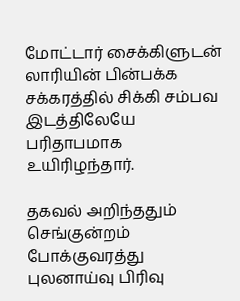மோட்டார் சைக்கிளுடன் லாரியின் பின்பக்க சக்கரத்தில் சிக்கி சம்பவ இடத்திலேயே பரிதாபமாக உயிரிழந்தார்.

தகவல் அறிந்ததும் செங்குன்றம் போக்குவரத்து புலனாய்வு பிரிவு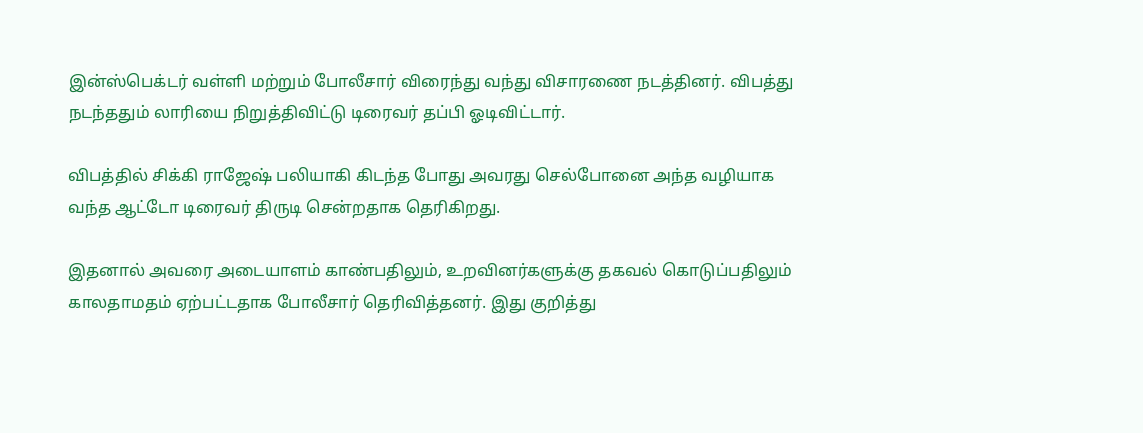இன்ஸ்பெக்டர் வள்ளி மற்றும் போலீசார் விரைந்து வந்து விசாரணை நடத்தினர். விபத்து நடந்ததும் லாரியை நிறுத்திவிட்டு டிரைவர் தப்பி ஓடிவிட்டார்.

விபத்தில் சிக்கி ராஜேஷ் பலியாகி கிடந்த போது அவரது செல்போனை அந்த வழியாக வந்த ஆட்டோ டிரைவர் திருடி சென்றதாக தெரிகிறது.

இதனால் அவரை அடையாளம் காண்பதிலும், உறவினர்களுக்கு தகவல் கொடுப்பதிலும் காலதாமதம் ஏற்பட்டதாக போலீசார் தெரிவித்தனர். இது குறித்து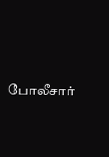போலீசார்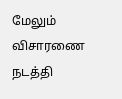மேலும் விசாரணை நடத்தி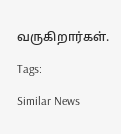வருகிறார்கள்.

Tags:

Similar News